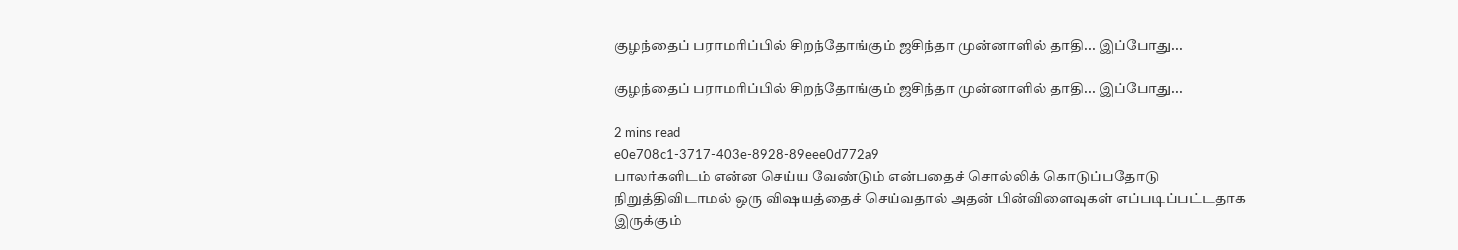குழந்தைப் பராமரிப்பில் சிறந்தோங்கும் ஜசிந்தா முன்னாளில் தாதி... இப்போது...

குழந்தைப் பராமரிப்பில் சிறந்தோங்கும் ஜசிந்தா முன்னாளில் தாதி... இப்போது...

2 mins read
e0e708c1-3717-403e-8928-89eee0d772a9
பாலர்களிடம் என்ன செய்ய வேண்டும் என்பதைச் சொல்லிக் கொடுப்பதோடு நிறுத்திவிடாமல் ஒரு வி‌‌ஷயத்தைச் செய்வதால் அதன் பின்விளைவுகள் எப்படிப்பட்டதாக இருக்கும்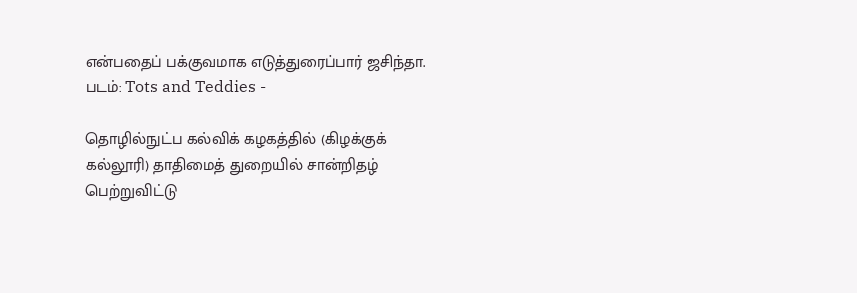என்பதைப் பக்குவமாக எடுத்துரைப்பார் ஜசிந்தா. படம்: Tots and Teddies -

தொழில்நுட்ப கல்விக் கழகத்தில் (கிழக்குக் கல்லூரி) தாதிமைத் துறையில் சான்றிதழ் பெற்றுவிட்டு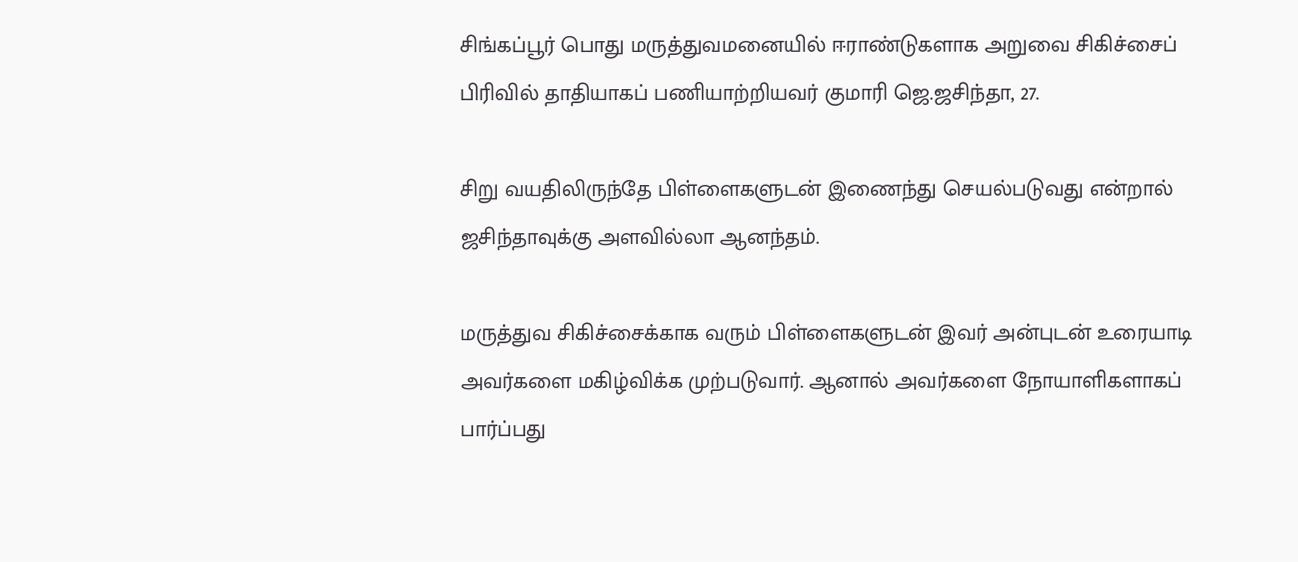சிங்கப்பூர் பொது மருத்துவமனையில் ஈராண்டுகளாக அறுவை சிகிச்சைப் பிரிவில் தாதியாகப் பணியாற்றியவர் குமாரி ஜெ.ஜசிந்தா, 27.

சிறு வயதிலிருந்தே பிள்ளைகளுடன் இணைந்து செயல்படுவது என்றால் ஜசிந்தாவுக்கு அளவில்லா ஆனந்தம்.

மருத்துவ சிகிச்சைக்காக வரும் பிள்ளைகளுடன் இவர் அன்புடன் உரையாடி அவர்களை மகிழ்விக்க முற்படுவார். ஆனால் அவர்களை நோயாளிகளாகப் பார்ப்பது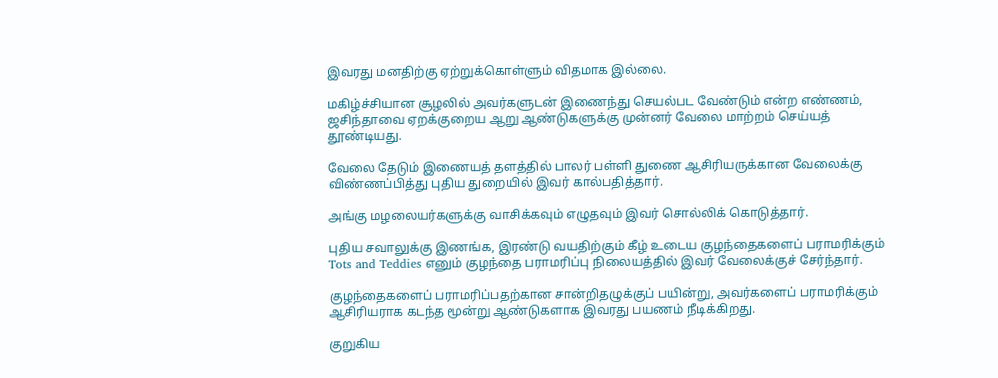இவரது மனதிற்கு ஏற்றுக்கொள்ளும் விதமாக இல்லை.

மகிழ்ச்சியான சூழலில் அவர்களுடன் இணைந்து செயல்பட வேண்டும் என்ற எண்ணம், ஜசிந்தாவை ஏறக்குறைய ஆறு ஆண்டுகளுக்கு முன்னர் வேலை மாற்றம் செய்யத் தூண்டியது.

வேலை தேடும் இணையத் தளத்தில் பாலர் பள்ளி துணை ஆசிரியருக்கான வேலைக்கு விண்ணப்பித்து புதிய துறையில் இவர் கால்பதித்தார்.

அங்கு மழலையர்களுக்கு வாசிக்கவும் எழுதவும் இவர் சொல்லிக் கொடுத்தார்.

புதிய சவாலுக்கு இணங்க, இரண்டு வயதிற்கும் கீழ் உடைய குழந்தைகளைப் பராமரிக்கும் Tots and Teddies எனும் குழந்தை பராமரிப்பு நிலையத்தில் இவர் வேலைக்குச் சேர்ந்தார்.

குழந்தைகளைப் பராமரிப்பதற்கான சான்றிதழுக்குப் பயின்று, அவர்களைப் பராமரிக்கும் ஆசிரியராக கடந்த மூன்று ஆண்டுகளாக இவரது பயணம் நீடிக்கிறது.

குறுகிய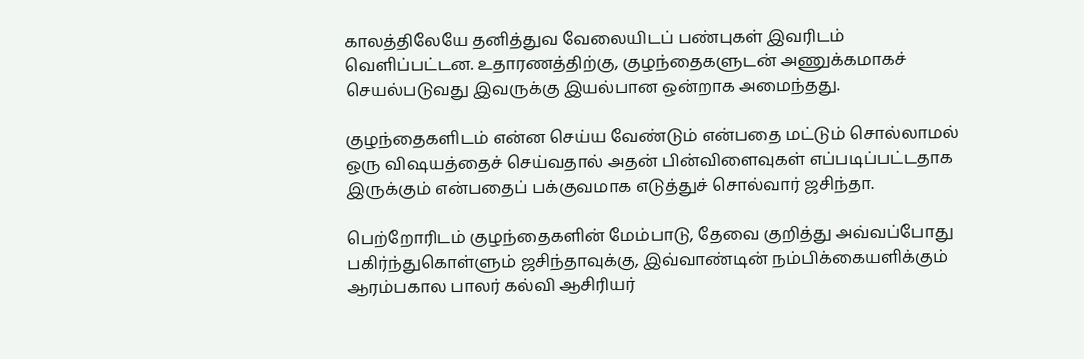காலத்திலேயே தனித்துவ வேலையிடப் பண்புகள் இவரிடம் வெளிப்பட்டன. உதாரணத்திற்கு, குழந்தைகளுடன் அணுக்கமாகச் செயல்படுவது இவருக்கு இயல்பான ஒன்றாக அமைந்தது.

குழந்தைகளிடம் என்ன செய்ய வேண்டும் என்பதை மட்டும் சொல்லாமல் ஒரு வி‌‌ஷயத்தைச் செய்வதால் அதன் பின்விளைவுகள் எப்படிப்பட்டதாக இருக்கும் என்பதைப் பக்குவமாக எடுத்துச் சொல்வார் ஜசிந்தா.

பெற்றோரிடம் குழந்தைகளின் மேம்பாடு, தேவை குறித்து அவ்வப்போது பகிர்ந்துகொள்ளும் ஜசிந்தாவுக்கு, இவ்வாண்டின் நம்பிக்கையளிக்கும் ஆரம்பகால பாலர் கல்வி ஆசிரியர்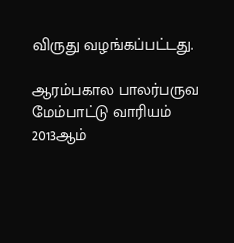விருது வழங்கப்பட்டது.

ஆரம்பகால பாலர்பருவ மேம்பாட்டு வாரியம் 2013ஆம்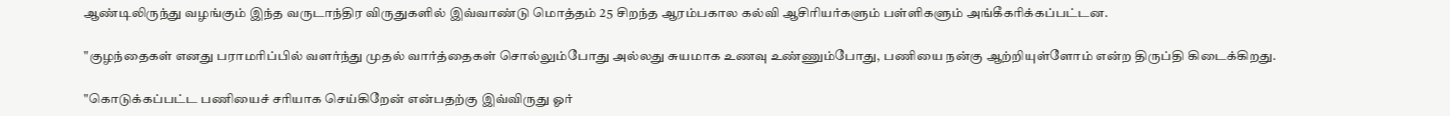ஆண்டிலிருந்து வழங்கும் இந்த வருடாந்திர விருதுகளில் இவ்வாண்டு மொத்தம் 25 சிறந்த ஆரம்பகால கல்வி ஆசிரியர்களும் பள்ளிகளும் அங்கீகரிக்கப்பட்டன.

"குழந்தைகள் எனது பராமரிப்பில் வளர்ந்து முதல் வார்த்தைகள் சொல்லும்போது அல்லது சுயமாக உணவு உண்ணும்போது, பணியை நன்கு ஆற்றியுள்ளோம் என்ற திருப்தி கிடைக்கிறது.

"கொடுக்கப்பட்ட பணியைச் சரியாக செய்கிறேன் என்பதற்கு இவ்விருது ஓர்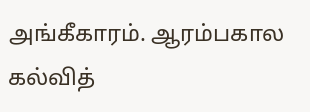அங்கீகாரம். ஆரம்பகால கல்வித்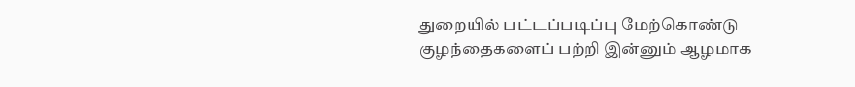துறையில் பட்டப்படிப்பு மேற்கொண்டு குழந்தைகளைப் பற்றி இன்னும் ஆழமாக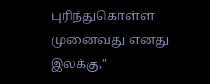புரிந்துகொள்ள முனைவது எனது இலக்கு,"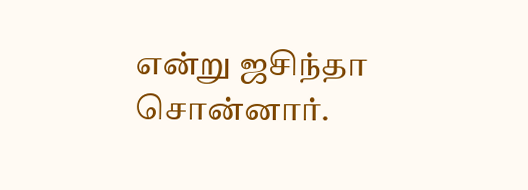என்று ஜசிந்தா சொன்னார்.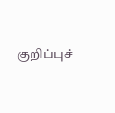குறிப்புச்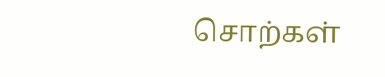சொற்கள்